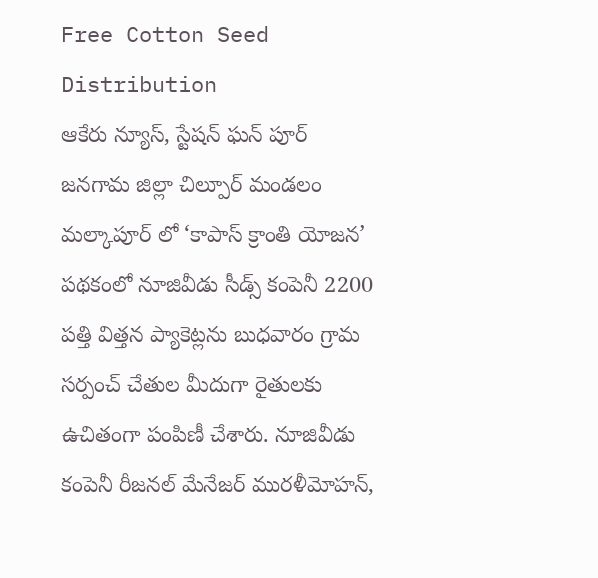Free Cotton Seed Distribution
ఆకేరు న్యూస్, స్టేషన్ ఘన్ పూర్
జనగామ జిల్లా చిల్పూర్ మండలం మల్కాపూర్ లో ‘కాపాస్ క్రాంతి యోజన’ పథకంలో నూజివీడు సీడ్స్ కంపెనీ 2200 పత్తి విత్తన ప్యాకెట్లను బుధవారం గ్రామ సర్పంచ్ చేతుల మీదుగా రైతులకు ఉచితంగా పంపిణీ చేశారు. నూజివీడు కంపెనీ రీజనల్ మేనేజర్ మురళీమోహన్,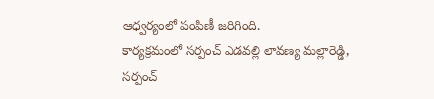ఆధ్వర్యంలో పంపిణీ జరిగింది.
కార్యక్రమంలో సర్పంచ్ ఎడవల్లి లావణ్య మల్లారెడ్డి, సర్పంచ్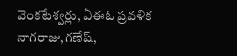వెంకటేశ్వర్లు, ఏఈఓ ప్రవళిక నాగరాజు,గణేష్,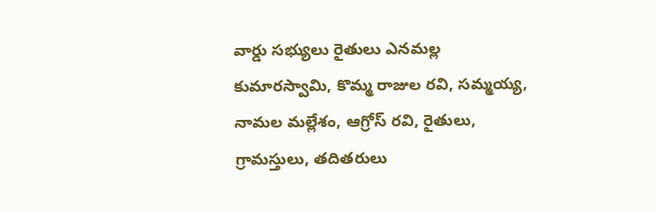వార్డు సభ్యులు రైతులు ఎనమల్ల కుమారస్వామి, కొమ్మ రాజుల రవి, సమ్మయ్య, నామల మల్లేశం, ఆగ్రోస్ రవి, రైతులు, గ్రామస్తులు, తదితరులు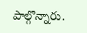పాల్గొన్నారు.